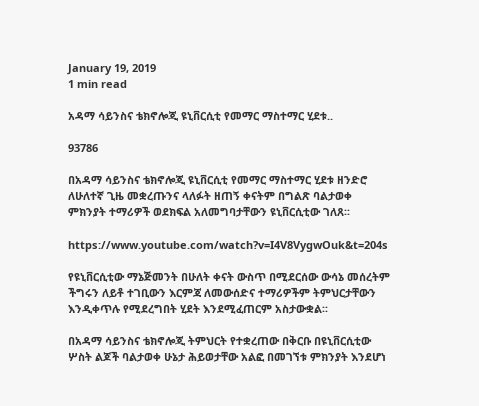January 19, 2019
1 min read

አዳማ ሳይንስና ቴክኖሎጂ ዩኒቨርሲቲ የመማር ማስተማር ሂደቱ..

93786

በአዳማ ሳይንስና ቴክኖሎጂ ዩኒቨርሲቲ የመማር ማስተማር ሂደቱ ዘንድሮ ለሁለተኛ ጊዜ መቋረጡንና ላለፉት ዘጠኝ ቀናትም በግልጽ ባልታወቀ ምክንያት ተማሪዎች ወደክፍል አለመግባታቸውን ዩኒቨርሲቲው ገለጸ፡፡

https://www.youtube.com/watch?v=I4V8VygwOuk&t=204s

የዩኒቨርሲቲው ማኔጅመንት በሁለት ቀናት ውስጥ በሚደርሰው ውሳኔ መሰረትም ችግሩን ለይቶ ተገቢውን እርምጃ ለመውሰድና ተማሪዎችም ትምህርታቸውን እንዲቀጥሉ የሚደረግበት ሂደት እንደሚፈጠርም አስታውቋል፡፡

በአዳማ ሳይንስና ቴክኖሎጂ ትምህርት የተቋረጠው በቅርቡ በዩኒቨርሲቲው ሦስት ልጆች ባልታወቀ ሁኔታ ሕይወታቸው አልፎ በመገኘቱ ምክንያት እንደሆነ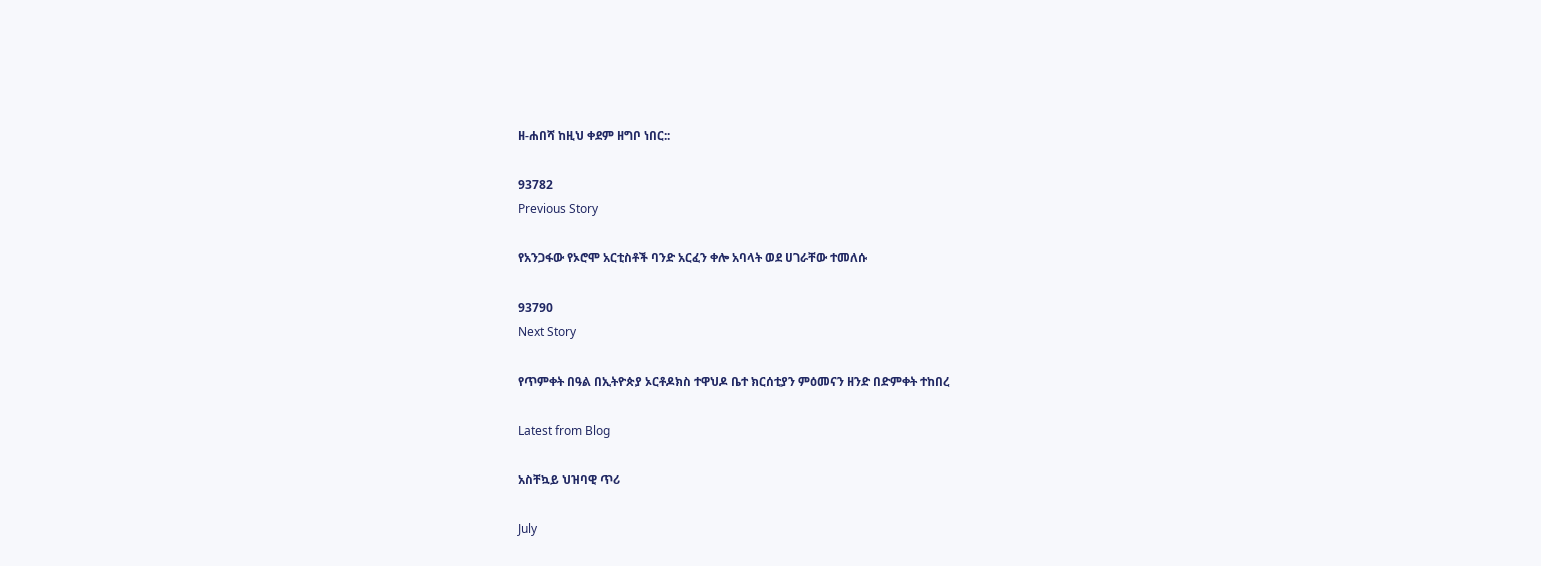ዘ-ሐበሻ ከዚህ ቀደም ዘግቦ ነበር::

93782
Previous Story

የአንጋፋው የኦሮሞ አርቲስቶች ባንድ አርፈን ቀሎ አባላት ወደ ሀገራቸው ተመለሱ

93790
Next Story

የጥምቀት በዓል በኢትዮጵያ ኦርቶዶክስ ተዋህዶ ቤተ ክርሰቲያን ምዕመናን ዘንድ በድምቀት ተከበረ

Latest from Blog

አስቸኳይ ህዝባዊ ጥሪ

July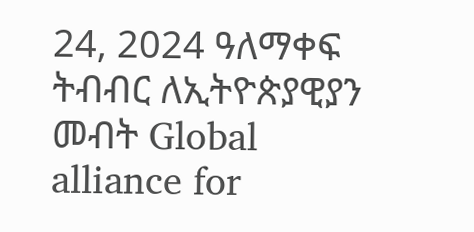24, 2024 ዓለማቀፍ ትብብር ለኢትዮጵያዊያን መብት Global alliance for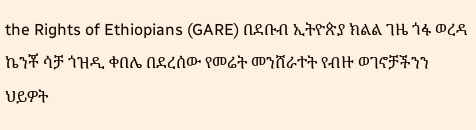the Rights of Ethiopians (GARE) በደቡብ ኢትዮጵያ ክልል ገዜ ጎፋ ወረዳ ኬንቾ ሳቻ ጎዝዲ ቀበሌ በደረሰው የመሬት መንሸራተት የብዙ ወገኖቻችንን ህይዎት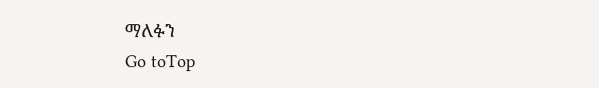ማለፉን
Go toTop